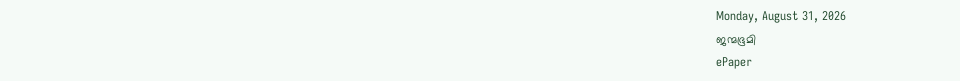Monday, August 31, 2026
ജന്മഭൂമി
ePaper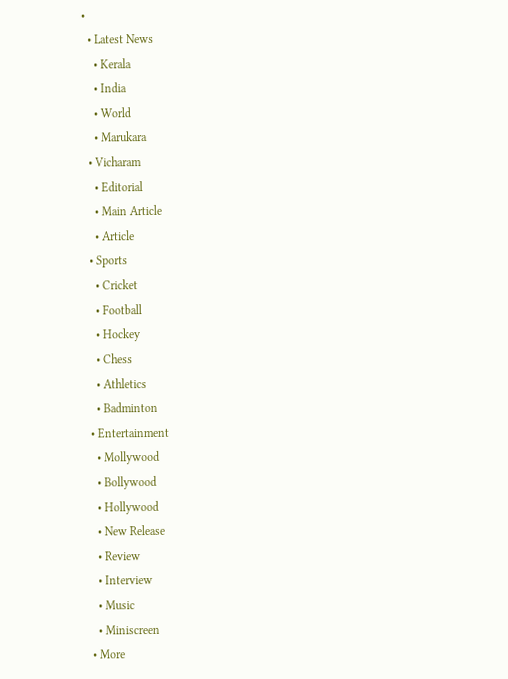•
  • Latest News
    • Kerala
    • India
    • World
    • Marukara
  • Vicharam
    • Editorial
    • Main Article
    • Article
  • Sports
    • Cricket
    • Football
    • Hockey
    • Chess
    • Athletics
    • Badminton
  • Entertainment
    • Mollywood
    • Bollywood
    • Hollywood
    • New Release
    • Review
    • Interview
    • Music
    • Miniscreen
  • More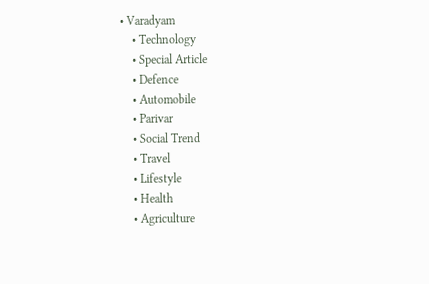• Varadyam
    • Technology
    • Special Article
    • Defence
    • Automobile
    • Parivar
    • Social Trend
    • Travel
    • Lifestyle
    • Health
    • Agriculture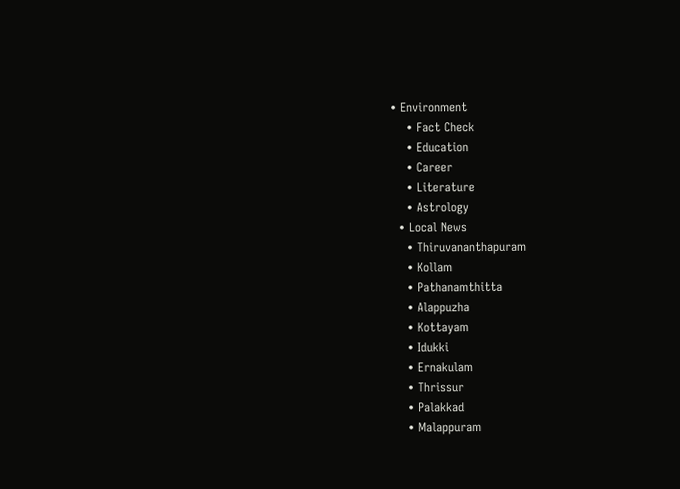• Environment
    • Fact Check
    • Education
    • Career
    • Literature
    • Astrology
  • Local News
    • Thiruvananthapuram
    • Kollam
    • Pathanamthitta
    • Alappuzha
    • Kottayam
    • Idukki
    • Ernakulam
    • Thrissur
    • Palakkad
    • Malappuram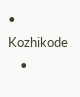• Kozhikode
    •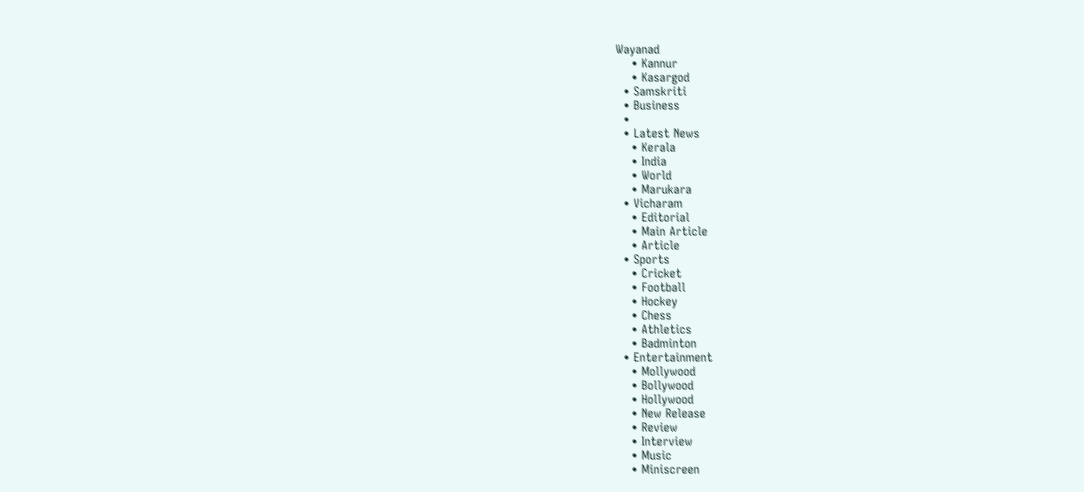Wayanad
    • Kannur
    • Kasargod
  • Samskriti
  • Business
  •
  • Latest News
    • Kerala
    • India
    • World
    • Marukara
  • Vicharam
    • Editorial
    • Main Article
    • Article
  • Sports
    • Cricket
    • Football
    • Hockey
    • Chess
    • Athletics
    • Badminton
  • Entertainment
    • Mollywood
    • Bollywood
    • Hollywood
    • New Release
    • Review
    • Interview
    • Music
    • Miniscreen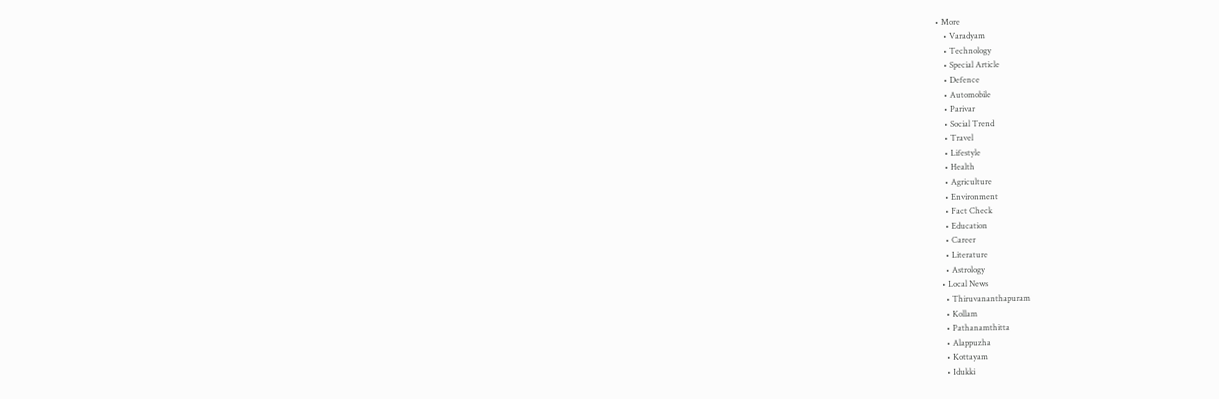• More
    • Varadyam
    • Technology
    • Special Article
    • Defence
    • Automobile
    • Parivar
    • Social Trend
    • Travel
    • Lifestyle
    • Health
    • Agriculture
    • Environment
    • Fact Check
    • Education
    • Career
    • Literature
    • Astrology
  • Local News
    • Thiruvananthapuram
    • Kollam
    • Pathanamthitta
    • Alappuzha
    • Kottayam
    • Idukki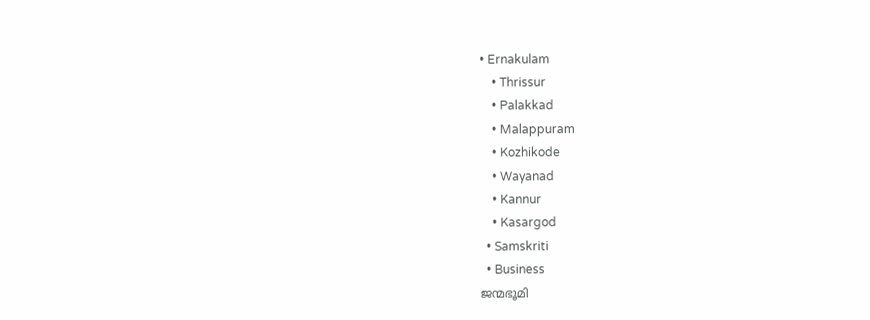• Ernakulam
    • Thrissur
    • Palakkad
    • Malappuram
    • Kozhikode
    • Wayanad
    • Kannur
    • Kasargod
  • Samskriti
  • Business
ജന്മഭൂമി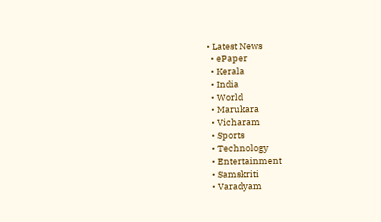• Latest News
  • ePaper
  • Kerala
  • India
  • World
  • Marukara
  • Vicharam
  • Sports
  • Technology
  • Entertainment
  • Samskriti
  • Varadyam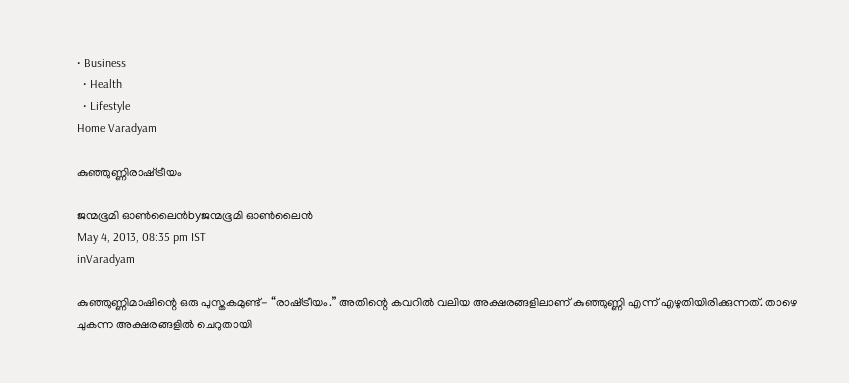• Business
  • Health
  • Lifestyle
Home Varadyam

കുഞ്ഞുണ്ണിരാഷ്‌ട്രീയം

ജന്മഭൂമി ഓണ്‍ലൈന്‍byജന്മഭൂമി ഓണ്‍ലൈന്‍
May 4, 2013, 08:35 pm IST
inVaradyam

കുഞ്ഞുണ്ണിമാഷിന്റെ ഒരു പുസ്തകമുണ്ട്‌- “രാഷ്‌ട്രീയം.” അതിന്റെ കവറില്‍ വലിയ അക്ഷരങ്ങളിലാണ്‌ കുഞ്ഞുണ്ണി എന്ന്‌ എഴുതിയിരിക്കുന്നത്‌. താഴെ ചുകന്ന അക്ഷരങ്ങളില്‍ ചെറുതായി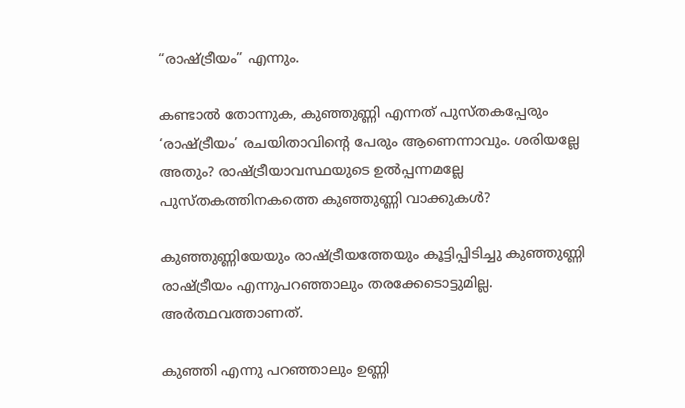“രാഷ്‌ട്രീയം” എന്നും.

കണ്ടാല്‍ തോന്നുക, കുഞ്ഞുണ്ണി എന്നത്‌ പുസ്തകപ്പേരും ‘രാഷ്‌ട്രീയം’ രചയിതാവിന്റെ പേരും ആണെന്നാവും. ശരിയല്ലേ അതും? രാഷ്‌ട്രീയാവസ്ഥയുടെ ഉല്‍പ്പന്നമല്ലേ പുസ്തകത്തിനകത്തെ കുഞ്ഞുണ്ണി വാക്കുകള്‍?

കുഞ്ഞുണ്ണിയേയും രാഷ്‌ട്രീയത്തേയും കൂട്ടിപ്പിടിച്ചു കുഞ്ഞുണ്ണി രാഷ്‌ട്രീയം എന്നുപറഞ്ഞാലും തരക്കേടൊട്ടുമില്ല. അര്‍ത്ഥവത്താണത്‌.

കുഞ്ഞി എന്നു പറഞ്ഞാലും ഉണ്ണി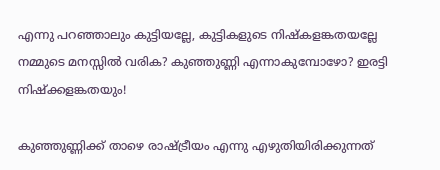എന്നു പറഞ്ഞാലും കുട്ടിയല്ലേ, കുട്ടികളുടെ നിഷ്കളങ്കതയല്ലേ നമ്മുടെ മനസ്സില്‍ വരിക? കുഞ്ഞുണ്ണി എന്നാകുമ്പോഴോ? ഇരട്ടി നിഷ്ക്കളങ്കതയും!

കുഞ്ഞുണ്ണിക്ക്‌ താഴെ രാഷ്‌ട്രീയം എന്നു എഴുതിയിരിക്കുന്നത്‌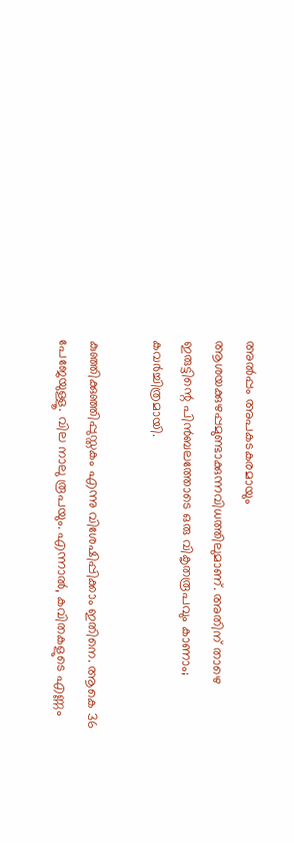അല്‍പ്പം അപകടകരമായും ആശയക്കുഴപ്പമുണ്ടാക്കുന്നവിധത്തിലുമാണ്‌. അതിന്‌ താഴെ ഇരുട്ടിന്റെ പിന്‍ബലത്തോടെ ഒരു വികൃതരൂപവും കാണാം; കവര്‍ച്ചിത്രമായി.

കുഞ്ഞിക്കുഞ്ഞിപ്പുസ്തകം എന്നു വിശേഷിപ്പിക്കാം ഇതിനെ. ആകെ 36 പേജേയുള്ളൂ. വില നാലു രൂപയും. എന്നാല്‍, കവിതകളുടെ എണ്ണം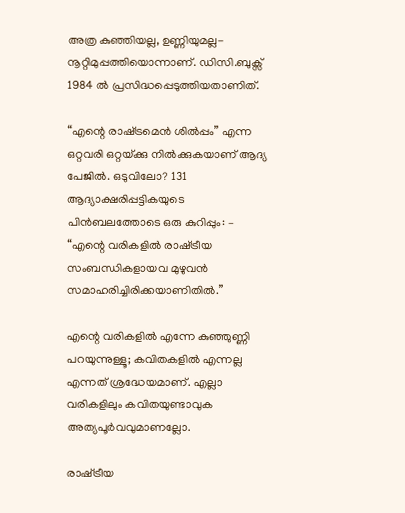അത്ര കുഞ്ഞിയല്ല, ഉണ്ണിയുമല്ല-നൂറ്റിമുപ്പത്തിയൊന്നാണ്‌. ഡിസി.ബുക്സ്‌ 1984 ല്‍ പ്രസിദ്ധപ്പെടുത്തിയതാണിത്‌.

“എന്റെ രാഷ്‌ട്രമെന്‍ ശില്‍പ്പം” എന്ന ഒറ്റവരി ഒറ്റയ്‌ക്കു നില്‍ക്കുകയാണ്‌ ആദ്യ പേജില്‍. ഒടുവിലോ? 131 ആദ്യാക്ഷരിപ്പട്ടികയുടെ പിന്‍ബലത്തോടെ ഒരു കുറിപ്പും: – “എന്റെ വരികളില്‍ രാഷ്‌ട്രീയ സംബന്ധികളായവ മുഴുവന്‍ സമാഹരിച്ചിരിക്കയാണിതില്‍.”

എന്റെ വരികളില്‍ എന്നേ കുഞ്ഞുണ്ണി പറയുന്നുള്ളൂ; കവിതകളില്‍ എന്നല്ല എന്നത്‌ ശ്രദ്ധേയമാണ്‌. എല്ലാ വരികളിലും കവിതയുണ്ടാവുക അത്യപൂര്‍വവുമാണല്ലോ.

രാഷ്‌ട്രീയ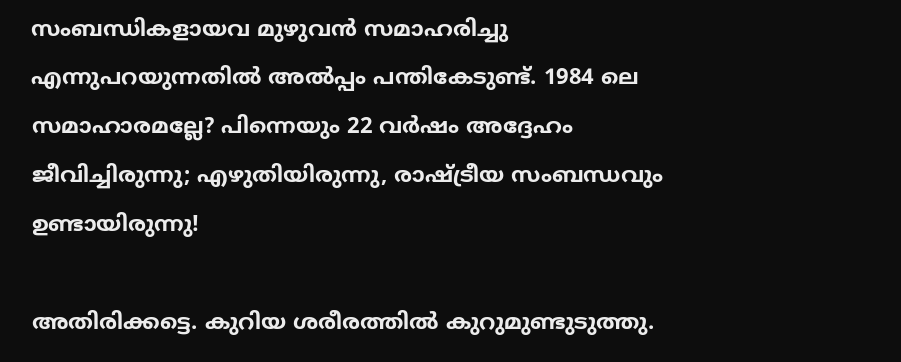സംബന്ധികളായവ മുഴുവന്‍ സമാഹരിച്ചു എന്നുപറയുന്നതില്‍ അല്‍പ്പം പന്തികേടുണ്ട്‌. 1984 ലെ സമാഹാരമല്ലേ? പിന്നെയും 22 വര്‍ഷം അദ്ദേഹം ജീവിച്ചിരുന്നു; എഴുതിയിരുന്നു, രാഷ്‌ട്രീയ സംബന്ധവും ഉണ്ടായിരുന്നു!

അതിരിക്കട്ടെ. കുറിയ ശരീരത്തില്‍ കുറുമുണ്ടുടുത്തു.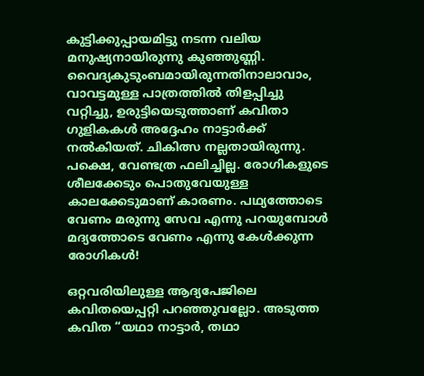കുട്ടിക്കുപ്പായമിട്ടു നടന്ന വലിയ മനുഷ്യനായിരുന്നു കുഞ്ഞുണ്ണി. വൈദ്യകുടുംബമായിരുന്നതിനാലാവാം, വാവട്ടമുള്ള പാത്രത്തില്‍ തിളപ്പിച്ചു വറ്റിച്ചു, ഉരുട്ടിയെടുത്താണ്‌ കവിതാ ഗുളികകള്‍ അദ്ദേഹം നാട്ടാര്‍ക്ക്‌ നല്‍കിയത്‌. ചികിത്സ നല്ലതായിരുന്നു. പക്ഷെ, വേണ്ടത്ര ഫലിച്ചില്ല. രോഗികളുടെ ശീലക്കേടും പൊതുവേയുള്ള കാലക്കേടുമാണ്‌ കാരണം. പഥ്യത്തോടെ വേണം മരുന്നു സേവ എന്നു പറയുമ്പോള്‍ മദ്യത്തോടെ വേണം എന്നു കേള്‍ക്കുന്ന രോഗികള്‍!

ഒറ്റവരിയിലുള്ള ആദ്യപേജിലെ കവിതയെപ്പറ്റി പറഞ്ഞുവല്ലോ. അടുത്ത കവിത “യഥാ നാട്ടാര്‍, തഥാ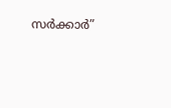സര്‍ക്കാര്‍”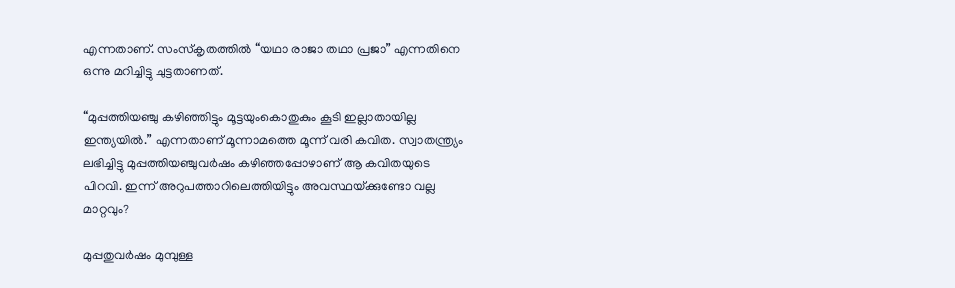എന്നതാണ്‌. സംസ്കൃതത്തില്‍ “യഥാ രാജാ തഥാ പ്രജാ” എന്നതിനെ ഒന്നു മറിച്ചിട്ടു ചുട്ടതാണത്‌.

“മുപ്പത്തിയഞ്ചു കഴിഞ്ഞിട്ടും മൂട്ടയുംകൊതുകും കൂടി ഇല്ലാതായില്ല ഇന്ത്യയില്‍.” എന്നതാണ്‌ മൂന്നാമത്തെ മൂന്ന്‌ വരി കവിത. സ്വാതന്ത്ര്യം ലഭിച്ചിട്ടു മുപ്പത്തിയഞ്ചുവര്‍ഷം കഴിഞ്ഞപ്പോഴാണ്‌ ആ കവിതയുടെ പിറവി. ഇന്ന്‌ അറുപത്താറിലെത്തിയിട്ടും അവസ്ഥയ്‌ക്കുണ്ടോ വല്ല മാറ്റവും?

മുപ്പതുവര്‍ഷം മുമ്പുള്ള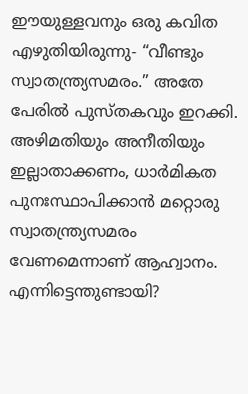ഈയുള്ളവനും ഒരു കവിത എഴുതിയിരുന്നു- “വീണ്ടും സ്വാതന്ത്ര്യസമരം.” അതേ പേരില്‍ പുസ്തകവും ഇറക്കി. അഴിമതിയും അനീതിയും ഇല്ലാതാക്കണം, ധാര്‍മികത പുനഃസ്ഥാപിക്കാന്‍ മറ്റൊരു സ്വാതന്ത്ര്യസമരം വേണമെന്നാണ്‌ ആഹ്വാനം. എന്നിട്ടെന്തുണ്ടായി?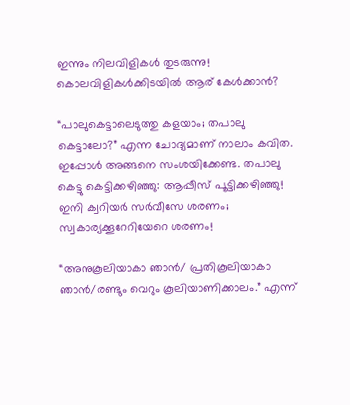ഇന്നും നിലവിളികള്‍ തുടരുന്നു! കൊലവിളികള്‍ക്കിടയില്‍ ആര്‌ കേള്‍ക്കാന്‍?

“പാലുകെട്ടാലെടുത്തു കളയാം; തപാലു കെട്ടാലോ?” എന്ന ചോദ്യമാണ്‌ നാലാം കവിത. ഇപ്പോള്‍ അങ്ങനെ സംശയിക്കേണ്ട. തപാലു കെട്ടു കെട്ടിക്കഴിഞ്ഞു: ആപ്പീസ്‌ പൂട്ടിക്കഴിഞ്ഞു! ഇനി ക്വറിയര്‍ സര്‍വീസേ ശരണം; സ്വകാര്യക്കൂറേറിയേറെ ശരണം!

“അനുകൂലിയാകാ ഞാന്‍/ പ്രതികൂലിയാകാ ഞാന്‍/രണ്ടും വെറും കൂലിയാണിക്കാലം.” എന്ന്‌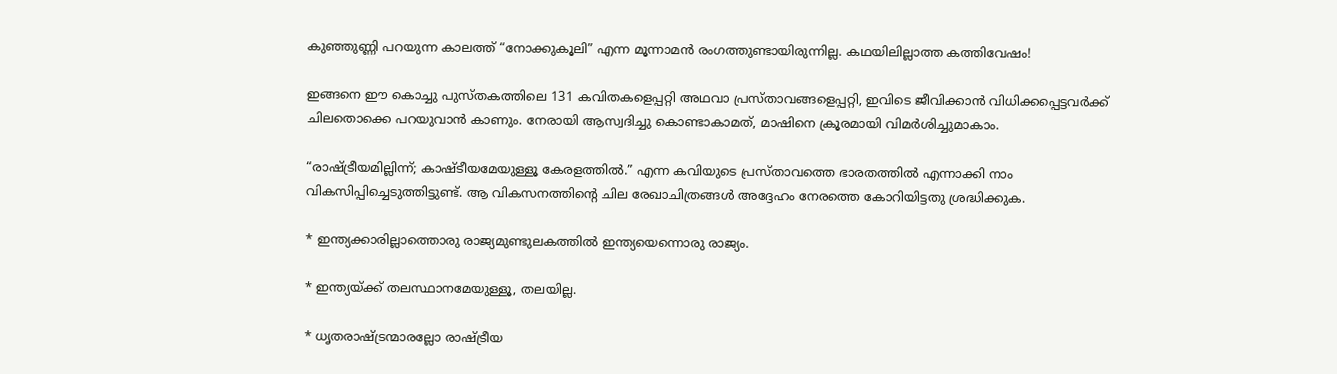കുഞ്ഞുണ്ണി പറയുന്ന കാലത്ത്‌ “നോക്കുകൂലി” എന്ന മൂന്നാമന്‍ രംഗത്തുണ്ടായിരുന്നില്ല. കഥയിലില്ലാത്ത കത്തിവേഷം!

ഇങ്ങനെ ഈ കൊച്ചു പുസ്തകത്തിലെ 131 കവിതകളെപ്പറ്റി അഥവാ പ്രസ്താവങ്ങളെപ്പറ്റി, ഇവിടെ ജീവിക്കാന്‍ വിധിക്കപ്പെട്ടവര്‍ക്ക്‌ ചിലതൊക്കെ പറയുവാന്‍ കാണും. നേരായി ആസ്വദിച്ചു കൊണ്ടാകാമത്‌, മാഷിനെ ക്രൂരമായി വിമര്‍ശിച്ചുമാകാം.

“രാഷ്‌ട്രീയമില്ലിന്ന്‌; കാഷ്ടീയമേയുള്ളൂ കേരളത്തില്‍.” എന്ന കവിയുടെ പ്രസ്താവത്തെ ഭാരതത്തില്‍ എന്നാക്കി നാം വികസിപ്പിച്ചെടുത്തിട്ടുണ്ട്‌. ആ വികസനത്തിന്റെ ചില രേഖാചിത്രങ്ങള്‍ അദ്ദേഹം നേരത്തെ കോറിയിട്ടതു ശ്രദ്ധിക്കുക.

* ഇന്ത്യക്കാരില്ലാത്തൊരു രാജ്യമുണ്ടുലകത്തില്‍ ഇന്ത്യയെന്നൊരു രാജ്യം.

* ഇന്ത്യയ്‌ക്ക്‌ തലസ്ഥാനമേയുള്ളൂ, തലയില്ല.

* ധൃതരാഷ്‌ട്രന്മാരല്ലോ രാഷ്‌ട്രീയ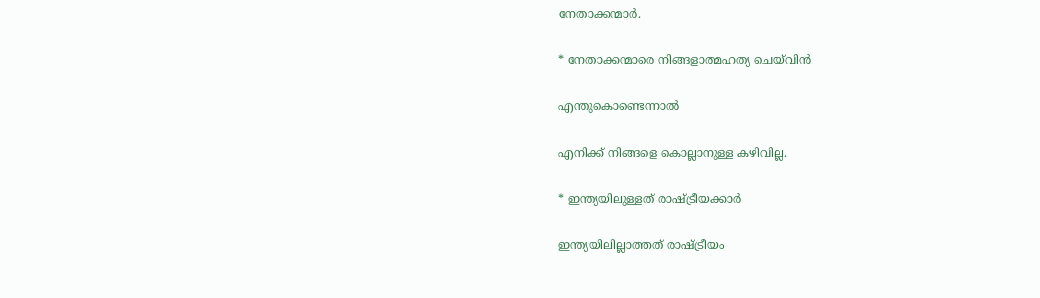നേതാക്കന്മാര്‍.

* നേതാക്കന്മാരെ നിങ്ങളാത്മഹത്യ ചെയ്‌വിന്‍

എന്തുകൊണ്ടെന്നാല്‍

എനിക്ക്‌ നിങ്ങളെ കൊല്ലാനുള്ള കഴിവില്ല.

* ഇന്ത്യയിലുള്ളത്‌ രാഷ്‌ട്രീയക്കാര്‍

ഇന്ത്യയിലില്ലാത്തത്‌ രാഷ്‌ട്രീയം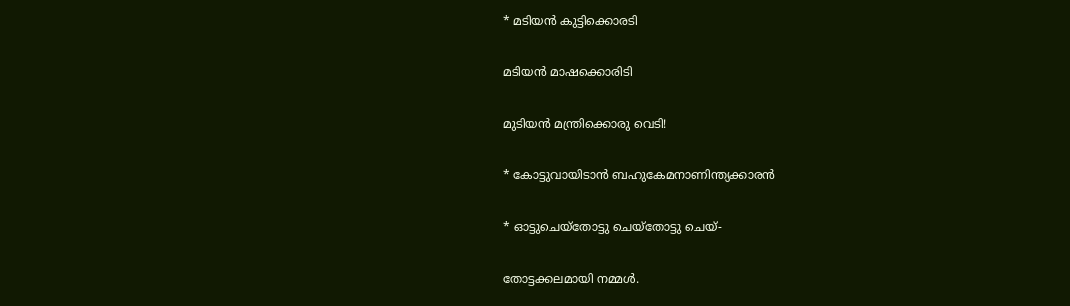* മടിയന്‍ കുട്ടിക്കൊരടി

മടിയന്‍ മാഷക്കൊരിടി

മുടിയന്‍ മന്ത്രിക്കൊരു വെടി!

* കോട്ടുവായിടാന്‍ ബഹുകേമനാണിന്ത്യക്കാരന്‍

* ഓട്ടുചെയ്തോട്ടു ചെയ്തോട്ടു ചെയ്‌-

തോട്ടക്കലമായി നമ്മള്‍.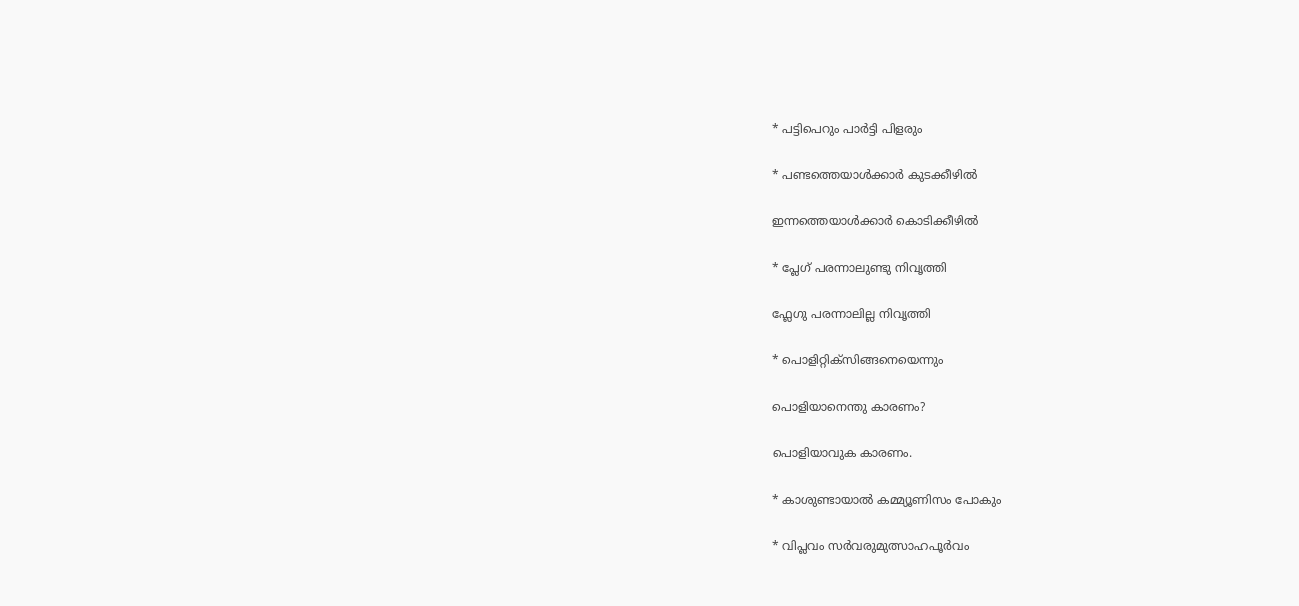* പട്ടിപെറും പാര്‍ട്ടി പിളരും

* പണ്ടത്തെയാള്‍ക്കാര്‍ കുടക്കീഴില്‍

ഇന്നത്തെയാള്‍ക്കാര്‍ കൊടിക്കീഴില്‍

* പ്ലേഗ്‌ പരന്നാലുണ്ടു നിവൃത്തി

ഫ്ലേഗു പരന്നാലില്ല നിവൃത്തി

* പൊളിറ്റിക്സിങ്ങനെയെന്നും

പൊളിയാനെന്തു കാരണം?

പൊളിയാവുക കാരണം.

* കാശുണ്ടായാല്‍ കമ്മ്യൂണിസം പോകും

* വിപ്ലവം സര്‍വരുമുത്സാഹപൂര്‍വം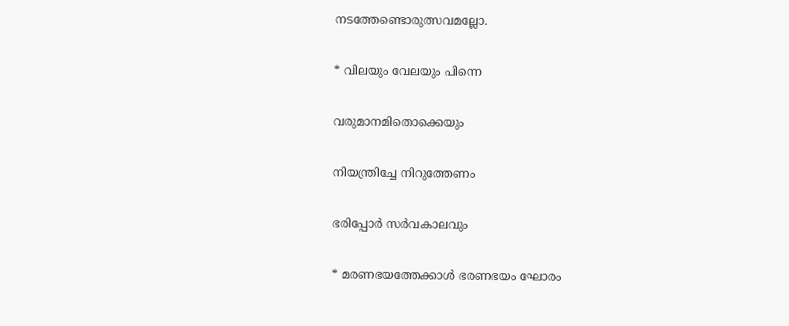നടത്തേണ്ടൊരുത്സവമല്ലോ.

* വിലയും വേലയും പിന്നെ

വരുമാനമിതൊക്കെയും

നിയന്ത്രിച്ചേ നിറുത്തേണം

ഭരിപ്പോര്‍ സര്‍വകാലവും

* മരണഭയത്തേക്കാള്‍ ഭരണഭയം ഘോരം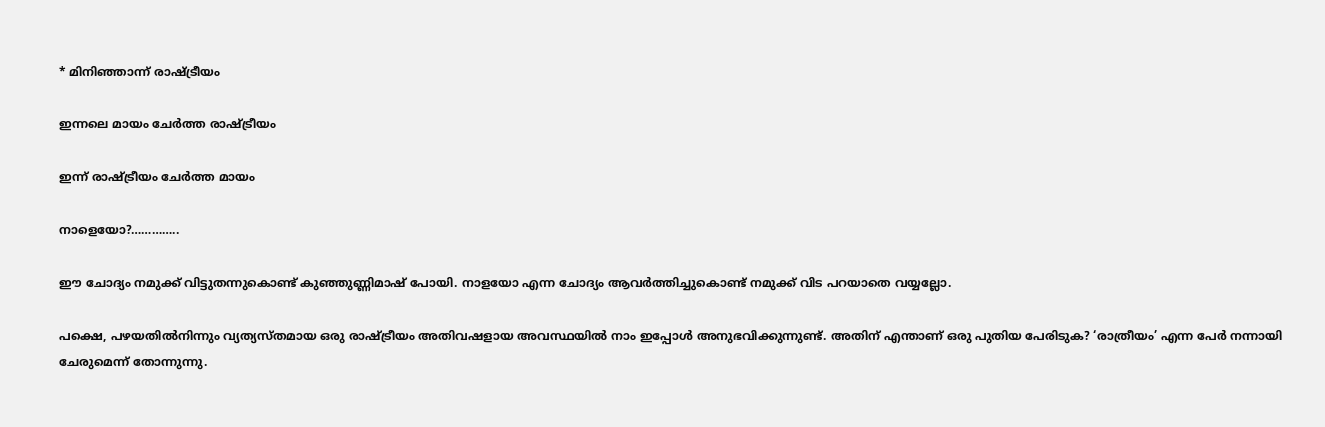* മിനിഞ്ഞാന്ന്‌ രാഷ്‌ട്രീയം

ഇന്നലെ മായം ചേര്‍ത്ത രാഷ്‌ട്രീയം

ഇന്ന്‌ രാഷ്‌ട്രീയം ചേര്‍ത്ത മായം

നാളെയോ?…………..

ഈ ചോദ്യം നമുക്ക്‌ വിട്ടുതന്നുകൊണ്ട്‌ കുഞ്ഞുണ്ണിമാഷ്‌ പോയി. നാളയോ എന്ന ചോദ്യം ആവര്‍ത്തിച്ചുകൊണ്ട്‌ നമുക്ക്‌ വിട പറയാതെ വയ്യല്ലോ.

പക്ഷെ, പഴയതില്‍നിന്നും വ്യത്യസ്തമായ ഒരു രാഷ്‌ട്രീയം അതിവഷളായ അവസ്ഥയില്‍ നാം ഇപ്പോള്‍ അനുഭവിക്കുന്നുണ്ട്‌. അതിന്‌ എന്താണ്‌ ഒരു പുതിയ പേരിടുക? ‘രാത്രീയം’ എന്ന പേര്‍ നന്നായി ചേരുമെന്ന്‌ തോന്നുന്നു.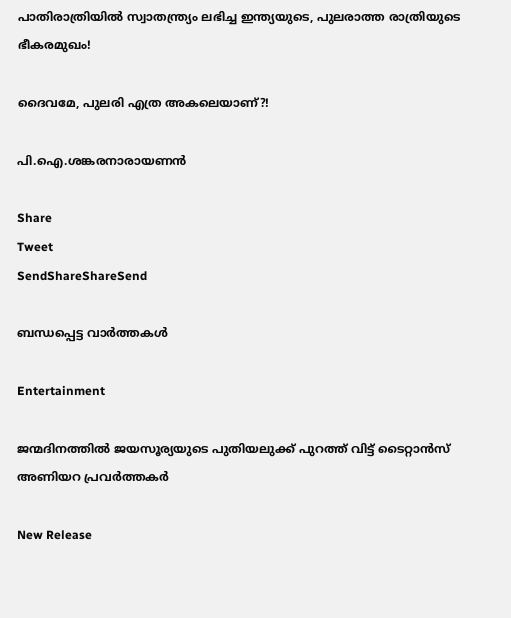പാതിരാത്രിയില്‍ സ്വാതന്ത്ര്യം ലഭിച്ച ഇന്ത്യയുടെ, പുലരാത്ത രാത്രിയുടെ ഭീകരമുഖം!

ദൈവമേ, പുലരി എത്ര അകലെയാണ്‌?!

പി.ഐ.ശങ്കരനാരായണന്‍

Share
Tweet
SendShareShareSend

ബന്ധപ്പെട്ട വാര്‍ത്തകള്‍

Entertainment

ജന്മദിനത്തിൽ ജയസൂര്യയുടെ പുതിയലുക്ക് പുറത്ത് വിട്ട് ടൈറ്റാൻസ് അണിയറ പ്രവർത്തകർ

New Release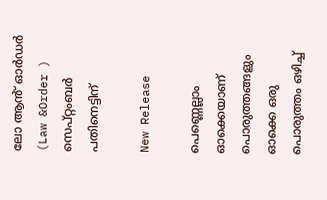ലോ ആൻ് ഓർഡർ (Law &Order ) സെപ്റ്റംബർ പതിനെട്ടിന്

New Release

പെണ്ണെല്ലാം ഓക്കെയാണ് പൊരുത്തങ്ങളും ഓക്കെ ഒരു പൊരുത്തം ഒഴിച്ച്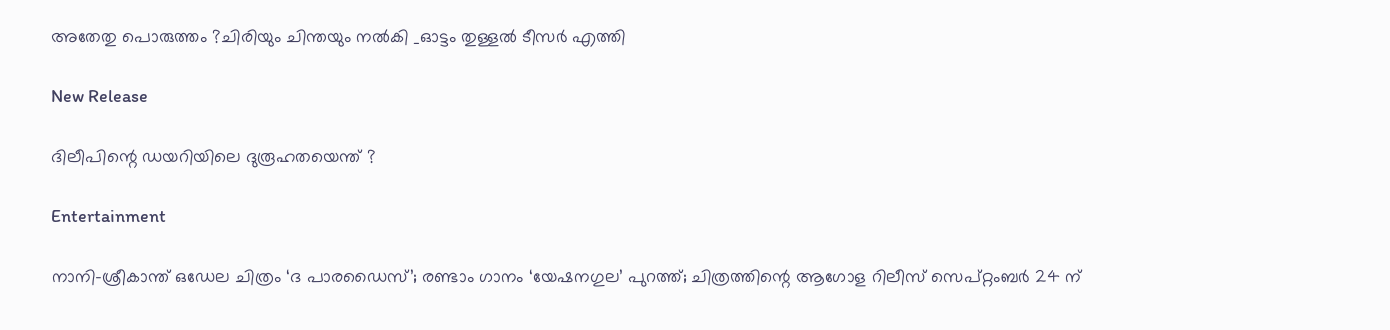അതേതു പൊരുത്തം ?ചിരിയും ചിന്തയും നൽകി _ഓട്ടം തുള്ളൽ ടീസർ എത്തി

New Release

ദിലീപിന്റെ ഡയറിയിലെ ദുരൂഹതയെന്ത് ?

Entertainment

നാനി-ശ്രീകാന്ത് ഒഡേല ചിത്രം ‘ദ പാരഡൈസ്’; രണ്ടാം ഗാനം ‘യേഷനഗുല’ പുറത്ത്; ചിത്രത്തിന്റെ ആഗോള റിലീസ് സെപ്റ്റംബർ 24 ന്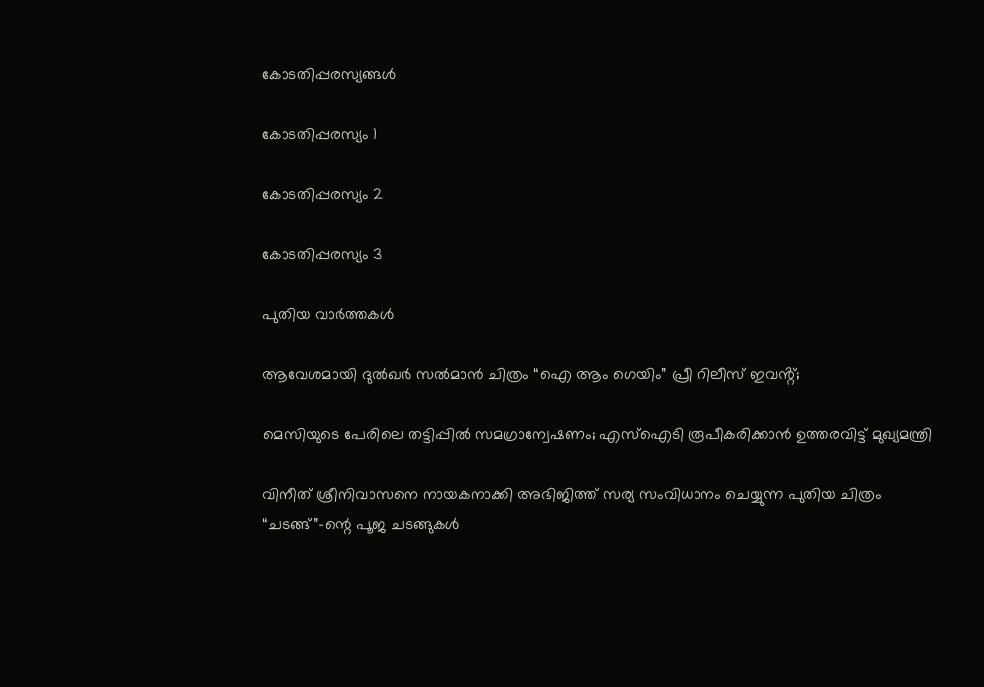കോടതിപ്പരസ്യങ്ങള്‍

കോടതിപ്പരസ്യം 1

കോടതിപ്പരസ്യം 2

കോടതിപ്പരസ്യം 3

പുതിയ വാര്‍ത്തകള്‍

ആവേശമായി ദുൽഖർ സൽമാൻ ചിത്രം “ഐ ആം ഗെയിം” പ്രീ റിലീസ് ഇവൻ്റ്;

മെസിയുടെ പേരിലെ തട്ടിപ്പിൽ സമഗ്രാന്വേഷണം; എസ്ഐടി രൂപീകരിക്കാന്‍ ഉത്തരവിട്ട് മുഖ്യമന്ത്രി

വിനീത് ശ്രീനിവാസനെ നായകനാക്കി അഭിജിത്ത് സര്യ സംവിധാനം ചെയ്യുന്ന പുതിയ ചിത്രം “ചടങ്ങ്”-ന്റെ പൂജ ചടങ്ങുകൾ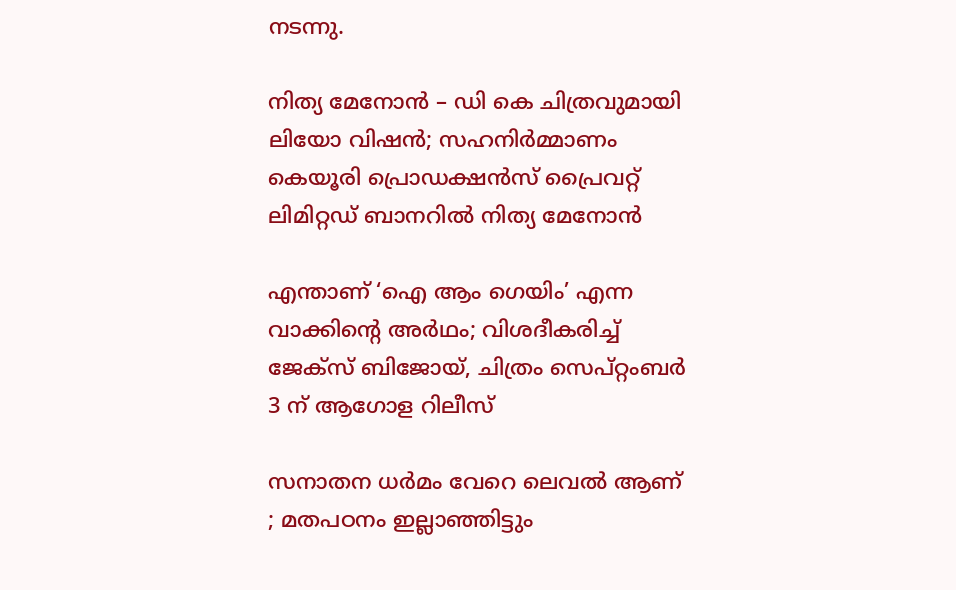നടന്നു.

നിത്യ മേനോൻ – ഡി കെ ചിത്രവുമായി ലിയോ വിഷൻ; സഹനിർമ്മാണം കെയൂരി പ്രൊഡക്ഷൻസ് പ്രൈവറ്റ് ലിമിറ്റഡ് ബാനറിൽ നിത്യ മേനോൻ

എന്താണ് ‘ഐ ആം ഗെയിം’ എന്ന വാക്കിന്റെ അർഥം; വിശദീകരിച്ച് ജേക്സ് ബിജോയ്, ചിത്രം സെപ്റ്റംബർ 3 ന് ആഗോള റിലീസ്

സനാതന ധർമം വേറെ ലെവൽ ആണ് ; മതപഠനം ഇല്ലാഞ്ഞിട്ടും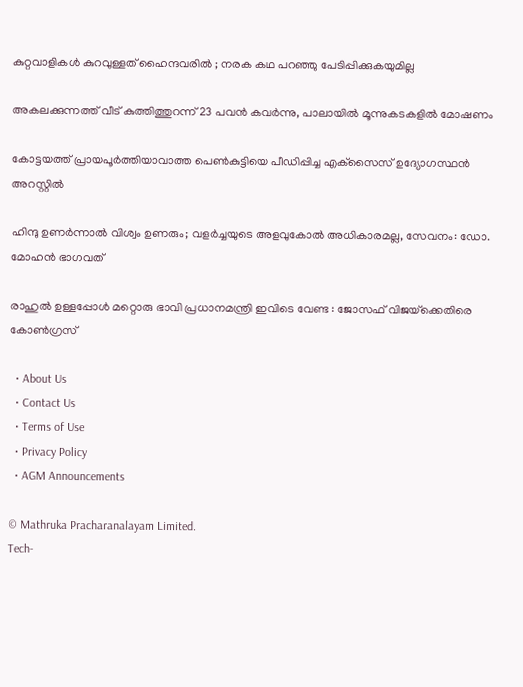കുറ്റവാളികൾ കുറവുള്ളത് ഹൈന്ദവരിൽ ; നരക കഥ പറഞ്ഞു പേടിപ്പിക്കുകയുമില്ല

അകലക്കുന്നത്ത് വീട് കുത്തിത്തുറന്ന് 23 പവന്‍ കവര്‍ന്നു, പാലായില്‍ മൂന്നുകടകളില്‍ മോഷണം

കോട്ടയത്ത് പ്രായപൂര്‍ത്തിയാവാത്ത പെണ്‍കുട്ടിയെ പീഡിപ്പിച്ച എക്‌സൈസ് ഉദ്യോഗസ്ഥന്‍ അറസ്റ്റില്‍

ഹിന്ദു ഉണര്‍ന്നാല്‍ വിശ്വം ഉണരും; വളര്‍ച്ചയുടെ അളവുകോല്‍ അധികാരമല്ല, സേവനം: ഡോ. മോഹന്‍ ഭാഗവത്

രാഹുൽ ഉള്ളപ്പോൾ മറ്റൊരു ഭാവി പ്രധാനമന്ത്രി ഇവിടെ വേണ്ട : ജോസഫ് വിജയ്‌ക്കെതിരെ കോൺഗ്രസ്

  • About Us
  • Contact Us
  • Terms of Use
  • Privacy Policy
  • AGM Announcements

© Mathruka Pracharanalayam Limited.
Tech-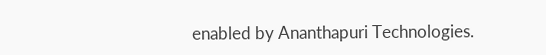enabled by Ananthapuri Technologies.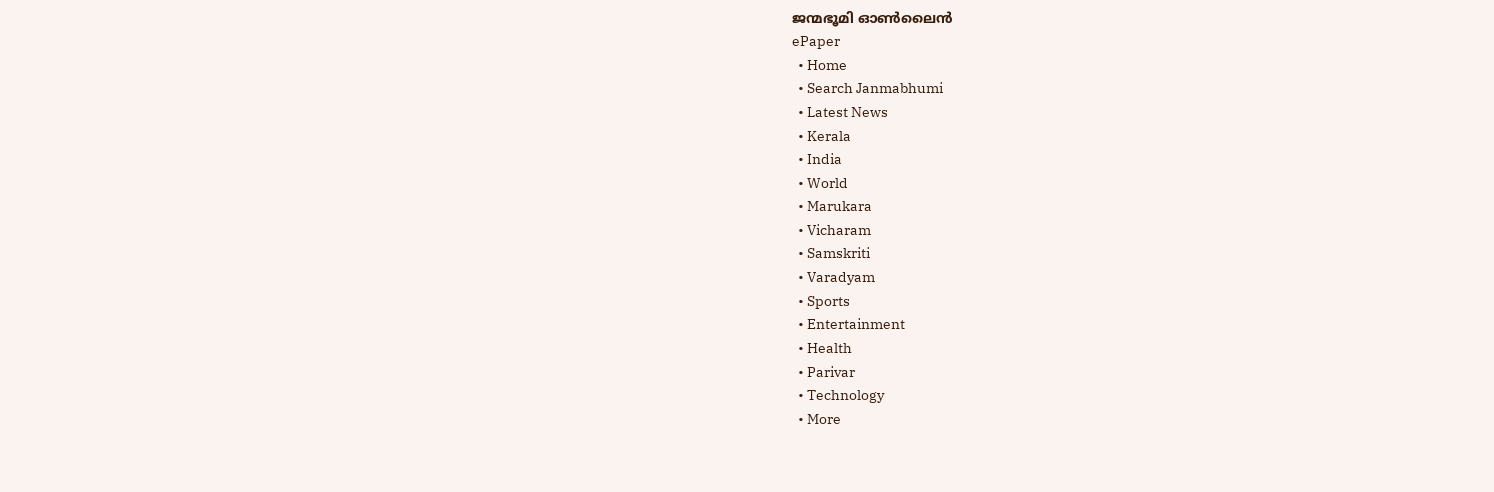ജന്മഭൂമി ഓണ്‍ലൈന്‍
ePaper
  • Home
  • Search Janmabhumi
  • Latest News
  • Kerala
  • India
  • World
  • Marukara
  • Vicharam
  • Samskriti
  • Varadyam
  • Sports
  • Entertainment
  • Health
  • Parivar
  • Technology
  • More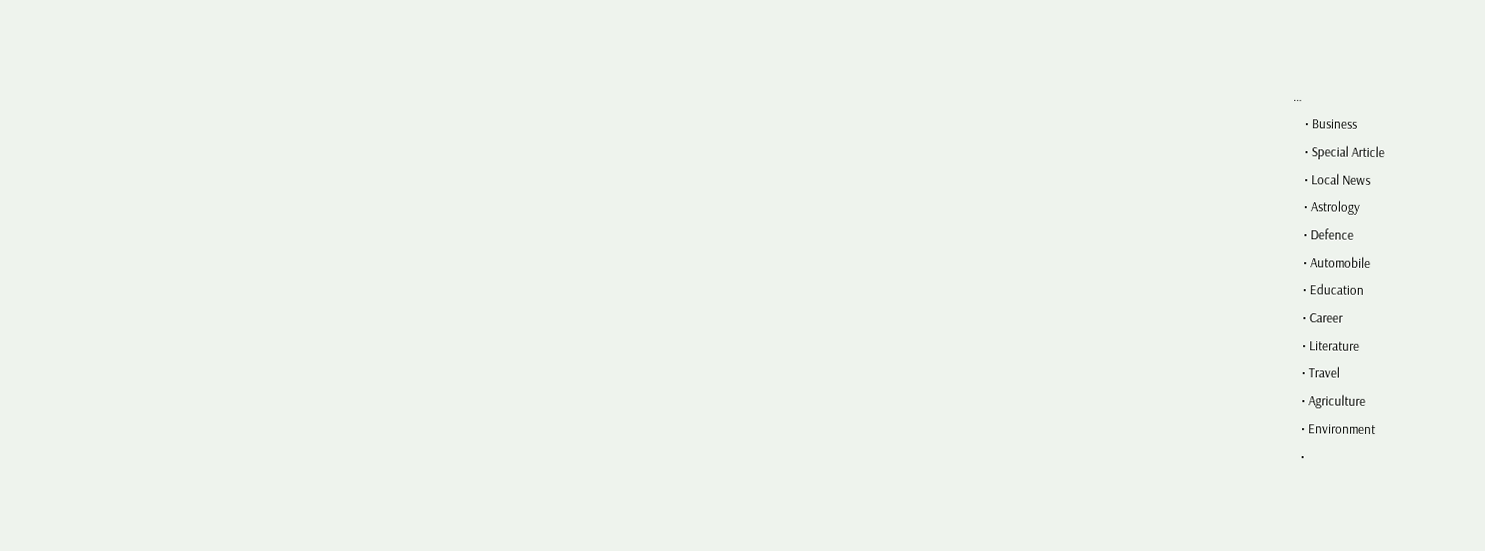…
    • Business
    • Special Article
    • Local News
    • Astrology
    • Defence
    • Automobile
    • Education
    • Career
    • Literature
    • Travel
    • Agriculture
    • Environment
    •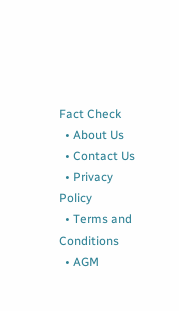Fact Check
  • About Us
  • Contact Us
  • Privacy Policy
  • Terms and Conditions
  • AGM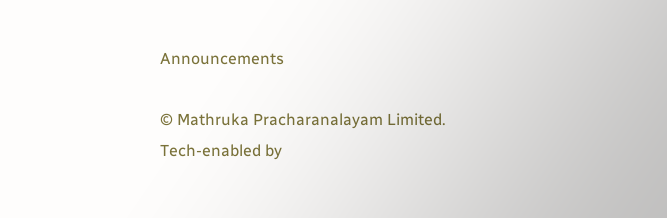Announcements

© Mathruka Pracharanalayam Limited.
Tech-enabled by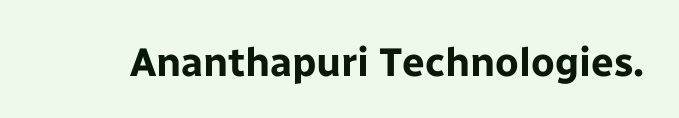Ananthapuri Technologies.